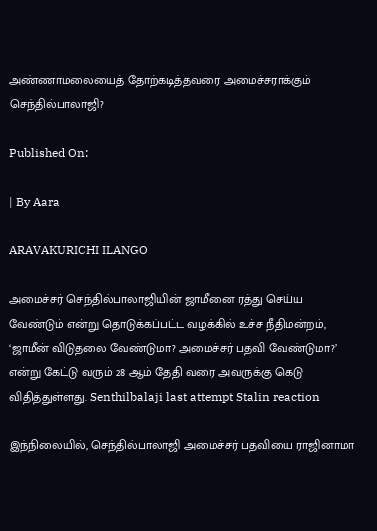அண்ணாமலையைத் தோற்கடித்தவரை அமைச்சராக்கும் செந்தில்பாலாஜி?

Published On:

| By Aara

ARAVAKURICHI ILANGO

அமைச்சர் செந்தில்பாலாஜியின் ஜாமீனை ரத்து செய்ய வேண்டும் என்று தொடுக்கப்பட்ட வழக்கில் உச்ச நீதிமன்றம், ‘ஜாமீன் விடுதலை வேண்டுமா? அமைச்சர் பதவி வேண்டுமா?’ என்று கேட்டு வரும் 28 ஆம் தேதி வரை அவருக்கு கெடு விதித்துள்ளது. Senthilbalaji last attempt Stalin reaction

இந்நிலையில், செந்தில்பாலாஜி அமைச்சர் பதவியை ராஜினாமா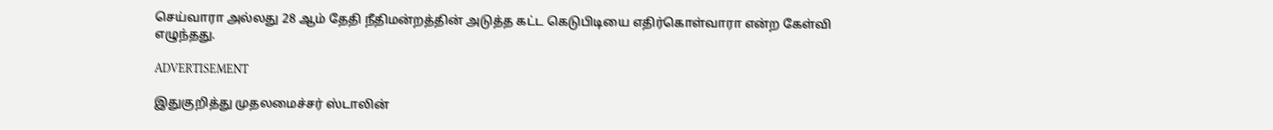செய்வாரா அல்லது 28 ஆம் தேதி நீதிமன்றத்தின் அடுத்த கட்ட கெடுபிடியை எதிர்கொள்வாரா என்ற கேள்வி எழுந்தது.

ADVERTISEMENT

இதுகுறித்து முதலமைச்சர் ஸ்டாலின்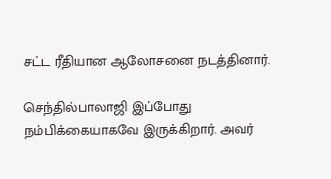சட்ட ரீதியான ஆலோசனை நடத்தினார்.

செந்தில்பாலாஜி இப்போது நம்பிக்கையாகவே இருக்கிறார். அவர்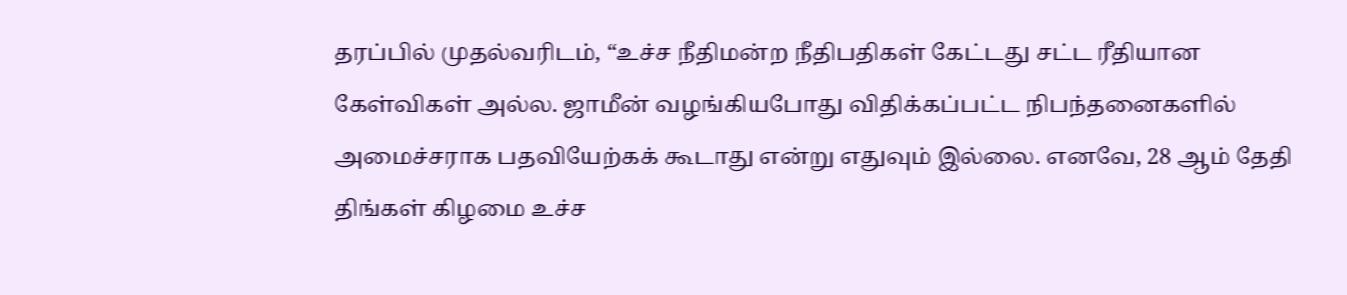தரப்பில் முதல்வரிடம், “உச்ச நீதிமன்ற நீதிபதிகள் கேட்டது சட்ட ரீதியான கேள்விகள் அல்ல. ஜாமீன் வழங்கியபோது விதிக்கப்பட்ட நிபந்தனைகளில் அமைச்சராக பதவியேற்கக் கூடாது என்று எதுவும் இல்லை. எனவே, 28 ஆம் தேதி திங்கள் கிழமை உச்ச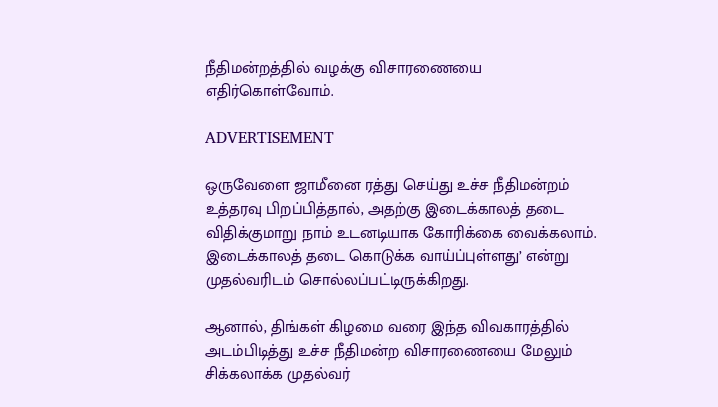நீதிமன்றத்தில் வழக்கு விசாரணையை எதிர்கொள்வோம்.

ADVERTISEMENT

ஒருவேளை ஜாமீனை ரத்து செய்து உச்ச நீதிமன்றம் உத்தரவு பிறப்பித்தால், அதற்கு இடைக்காலத் தடை விதிக்குமாறு நாம் உடனடியாக கோரிக்கை வைக்கலாம். இடைக்காலத் தடை கொடுக்க வாய்ப்புள்ளது’ என்று முதல்வரிடம் சொல்லப்பட்டிருக்கிறது.

ஆனால், திங்கள் கிழமை வரை இந்த விவகாரத்தில் அடம்பிடித்து உச்ச நீதிமன்ற விசாரணையை மேலும் சிக்கலாக்க முதல்வர்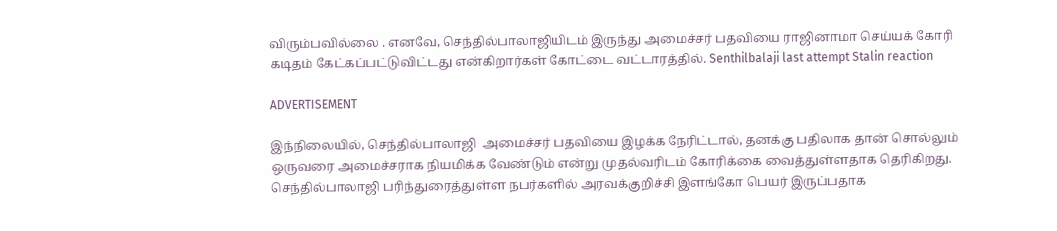விரும்பவில்லை . எனவே, செந்தில்பாலாஜியிடம் இருந்து அமைச்சர் பதவியை ராஜினாமா செய்யக் கோரி கடிதம் கேட்கப்பட்டுவிட்டது என்கிறார்கள் கோட்டை வட்டாரத்தில். Senthilbalaji last attempt Stalin reaction

ADVERTISEMENT

இந்நிலையில், செந்தில்பாலாஜி  அமைச்சர் பதவியை இழக்க நேரிட்டால், தனக்கு பதிலாக தான் சொல்லும் ஒருவரை அமைச்சராக நியமிக்க வேண்டும் என்று முதல்வரிடம் கோரிக்கை வைத்துள்ளதாக தெரிகிறது. செந்தில்பாலாஜி பரிந்துரைத்துள்ள நபர்களில் அரவக்குறிச்சி இளங்கோ பெயர் இருப்பதாக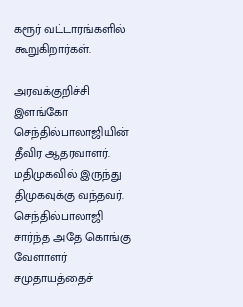கரூர் வட்டாரங்களில் கூறுகிறார்கள்.

அரவக்குறிச்சி இளங்கோ செந்தில்பாலாஜியின் தீவிர ஆதரவாளர். மதிமுகவில் இருந்து திமுகவுக்கு வந்தவர்.  செந்தில்பாலாஜி சார்ந்த அதே கொங்கு வேளாளர் சமுதாயத்தைச்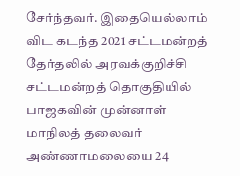சேர்ந்தவர். இதையெல்லாம் விட கடந்த 2021 சட்டமன்றத் தேர்தலில் அரவக்குறிச்சி சட்டமன்றத் தொகுதியில் பாஜகவின் முன்னாள் மாநிலத் தலைவர் அண்ணாமலையை 24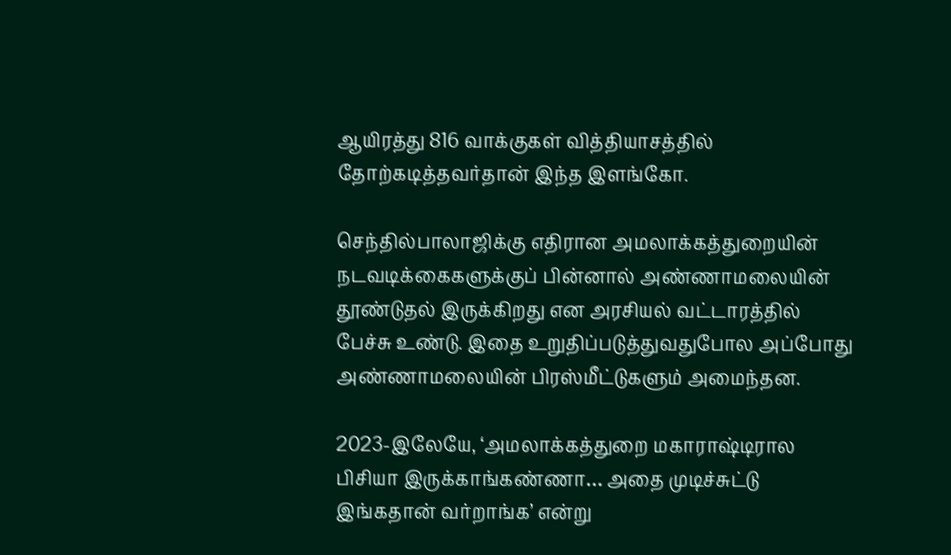ஆயிரத்து 816 வாக்குகள் வித்தியாசத்தில் தோற்கடித்தவர்தான் இந்த இளங்கோ.

செந்தில்பாலாஜிக்கு எதிரான அமலாக்கத்துறையின் நடவடிக்கைகளுக்குப் பின்னால் அண்ணாமலையின் தூண்டுதல் இருக்கிறது என அரசியல் வட்டாரத்தில் பேச்சு உண்டு. இதை உறுதிப்படுத்துவதுபோல அப்போது அண்ணாமலையின் பிரஸ்மீட்டுகளும் அமைந்தன.

2023-இலேயே, ‘அமலாக்கத்துறை மகாராஷ்டிரால பிசியா இருக்காங்கண்ணா… அதை முடிச்சுட்டு இங்கதான் வர்றாங்க’ என்று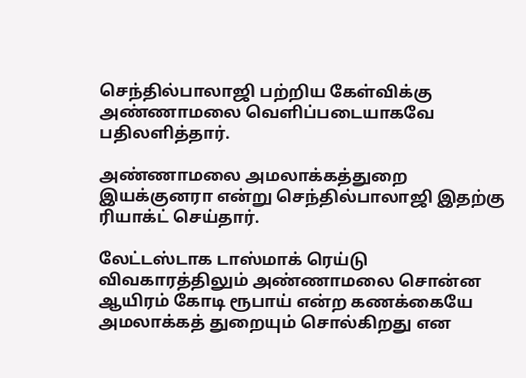செந்தில்பாலாஜி பற்றிய கேள்விக்கு அண்ணாமலை வெளிப்படையாகவே பதிலளித்தார்.

அண்ணாமலை அமலாக்கத்துறை இயக்குனரா என்று செந்தில்பாலாஜி இதற்கு ரியாக்ட் செய்தார்.

லேட்டஸ்டாக டாஸ்மாக் ரெய்டு விவகாரத்திலும் அண்ணாமலை சொன்ன ஆயிரம் கோடி ரூபாய் என்ற கணக்கையே அமலாக்கத் துறையும் சொல்கிறது என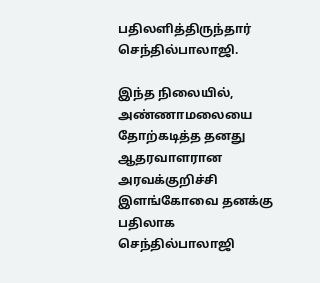பதிலளித்திருந்தார் செந்தில்பாலாஜி.

இந்த நிலையில், அண்ணாமலையை தோற்கடித்த தனது ஆதரவாளரான அரவக்குறிச்சி இளங்கோவை தனக்கு பதிலாக செந்தில்பாலாஜி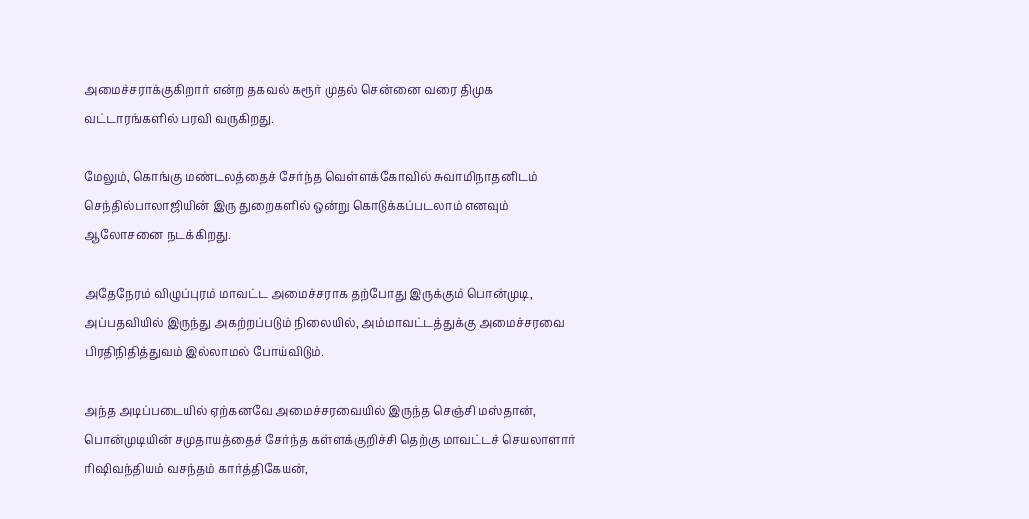அமைச்சராக்குகிறார் என்ற தகவல் கரூர் முதல் சென்னை வரை திமுக வட்டாரங்களில் பரவி வருகிறது.

மேலும், கொங்கு மண்டலத்தைச் சேர்ந்த வெள்ளக்கோவில் சுவாமிநாதனிடம் செந்தில்பாலாஜியின் இரு துறைகளில் ஒன்று கொடுக்கப்படலாம் எனவும் ஆலோசனை நடக்கிறது.

அதேநேரம் விழுப்புரம் மாவட்ட அமைச்சராக தற்போது இருக்கும் பொன்முடி, அப்பதவியில் இருந்து அகற்றப்படும் நிலையில், அம்மாவட்டத்துக்கு அமைச்சரவை பிரதிநிதித்துவம் இல்லாமல் போய்விடும்.

அந்த அடிப்படையில் ஏற்கனவே அமைச்சரவையில் இருந்த செஞ்சி மஸ்தான், பொன்முடியின் சமுதாயத்தைச் சேர்ந்த கள்ளக்குறிச்சி தெற்கு மாவட்டச் செயலாளார்  ரிஷிவந்தியம் வசந்தம் கார்த்திகேயன்,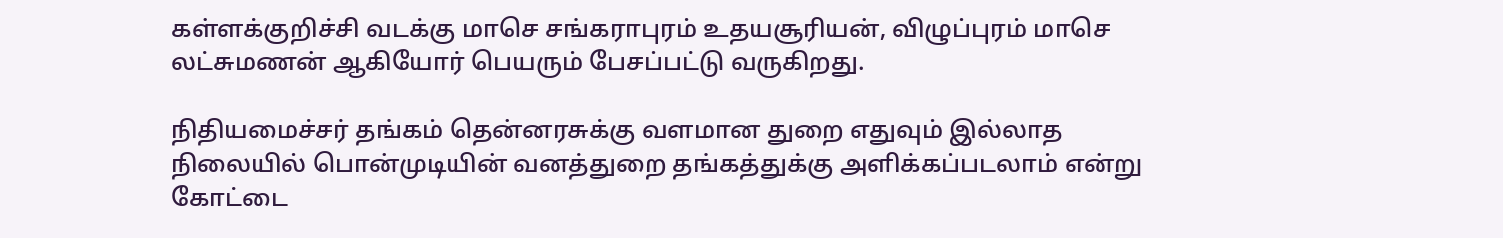கள்ளக்குறிச்சி வடக்கு மாசெ சங்கராபுரம் உதயசூரியன், விழுப்புரம் மாசெ லட்சுமணன் ஆகியோர் பெயரும் பேசப்பட்டு வருகிறது.

நிதியமைச்சர் தங்கம் தென்னரசுக்கு வளமான துறை எதுவும் இல்லாத நிலையில் பொன்முடியின் வனத்துறை தங்கத்துக்கு அளிக்கப்படலாம் என்று கோட்டை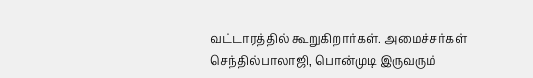வட்டாரத்தில் கூறுகிறார்கள். அமைச்சர்கள் செந்தில்பாலாஜி, பொன்முடி இருவரும்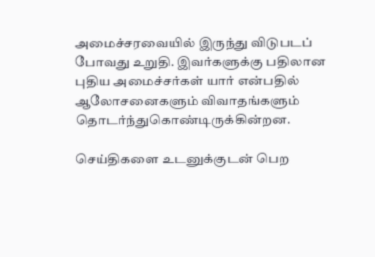அமைச்சரவையில் இருந்து விடுபடப் போவது உறுதி. இவர்களுக்கு பதிலான புதிய அமைச்சர்கள் யார் என்பதில் ஆலோசனைகளும் விவாதங்களும் தொடர்ந்துகொண்டிருக்கின்றன.

செய்திகளை உடனுக்குடன் பெற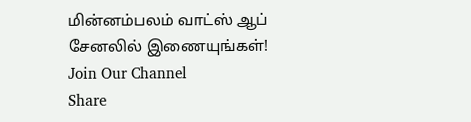மின்னம்பலம் வாட்ஸ் ஆப் சேனலில் இணையுங்கள்!
Join Our Channel
Share